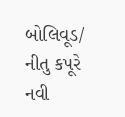બોલિવૂડ/ નીતુ કપૂરે નવી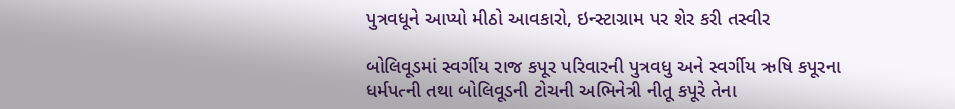પુત્રવધૂને આપ્યો મીઠો આવકારો, ઇન્સ્ટાગ્રામ પર શેર કરી તસ્વીર

બોલિવૂડમાં સ્વર્ગીય રાજ કપૂર પરિવારની પુત્રવધુ અને સ્વર્ગીય ઋષિ કપૂરના ધર્મપત્ની તથા બોલિવૂડની ટોચની અભિનેત્રી નીતૂ કપૂરે તેના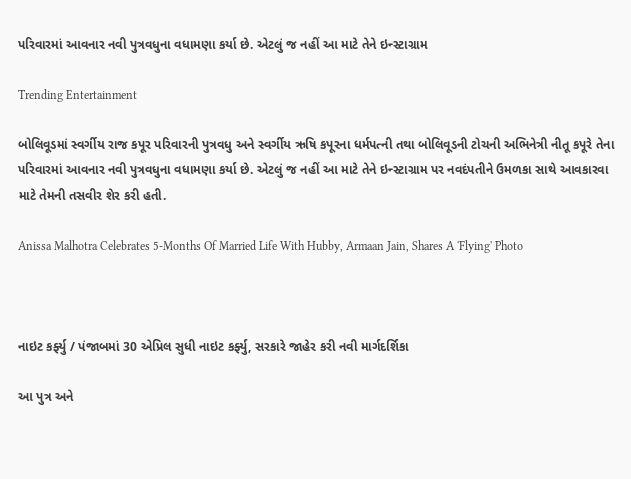પરિવારમાં આવનાર નવી પુત્રવધુના વધામણા કર્યા છે. એટલું જ નહીં આ માટે તેને ઇન્સ્ટાગ્રામ

Trending Entertainment

બોલિવૂડમાં સ્વર્ગીય રાજ કપૂર પરિવારની પુત્રવધુ અને સ્વર્ગીય ઋષિ કપૂરના ધર્મપત્ની તથા બોલિવૂડની ટોચની અભિનેત્રી નીતૂ કપૂરે તેના પરિવારમાં આવનાર નવી પુત્રવધુના વધામણા કર્યા છે. એટલું જ નહીં આ માટે તેને ઇન્સ્ટાગ્રામ પર નવદંપતીને ઉમળકા સાથે આવકારવા માટે તેમની તસવીર શેર કરી હતી.

Anissa Malhotra Celebrates 5-Months Of Married Life With Hubby, Armaan Jain, Shares A 'Flying' Photo



નાઇટ કર્ફ્યુ / પંજાબમાં 30 એપ્રિલ સુધી નાઇટ કર્ફ્યુ, સરકારે જાહેર કરી નવી માર્ગદર્શિકા

આ પુત્ર અને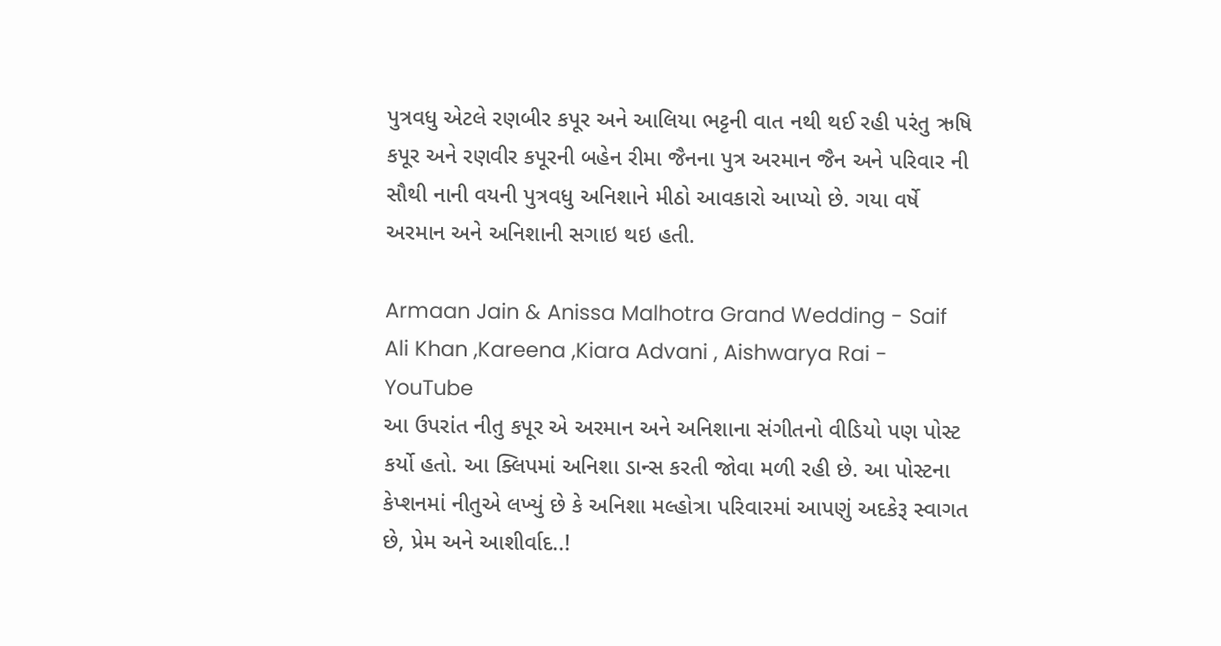પુત્રવધુ એટલે રણબીર કપૂર અને આલિયા ભટ્ટની વાત નથી થઈ રહી પરંતુ ઋષિ કપૂર અને રણવીર કપૂરની બહેન રીમા જૈનના પુત્ર અરમાન જૈન અને પરિવાર ની સૌથી નાની વયની પુત્રવધુ અનિશાને મીઠો આવકારો આપ્યો છે. ગયા વર્ષે અરમાન અને અનિશાની સગાઇ થઇ હતી.

Armaan Jain & Anissa Malhotra Grand Wedding - Saif Ali Khan ,Kareena ,Kiara Advani , Aishwarya Rai - YouTube
આ ઉપરાંત નીતુ કપૂર એ અરમાન અને અનિશાના સંગીતનો વીડિયો પણ પોસ્ટ કર્યો હતો. આ ક્લિપમાં અનિશા ડાન્સ કરતી જોવા મળી રહી છે. આ પોસ્ટના કેપ્શનમાં નીતુએ લખ્યું છે કે અનિશા મલ્હોત્રા પરિવારમાં આપણું અદકેરૂ સ્વાગત છે, પ્રેમ અને આશીર્વાદ..!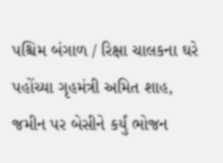પશ્ચિમ બંગાળ / રિક્ષા ચાલકના ઘરે પહોંચ્યા ગૃહમંત્રી અમિત શાહ, જમીન પર બેસીને કર્યું ભોજન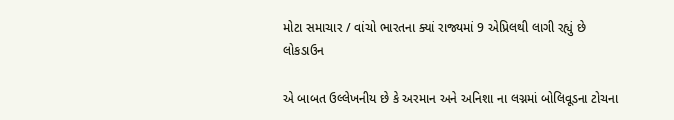મોટા સમાચાર / વાંચો ભારતના ક્યાં રાજ્યમાં 9 એપ્રિલથી લાગી રહ્યું છે લોકડાઉન

એ બાબત ઉલ્લેખનીય છે કે અરમાન અને અનિશા ના લગ્નમાં બોલિવૂડના ટોચના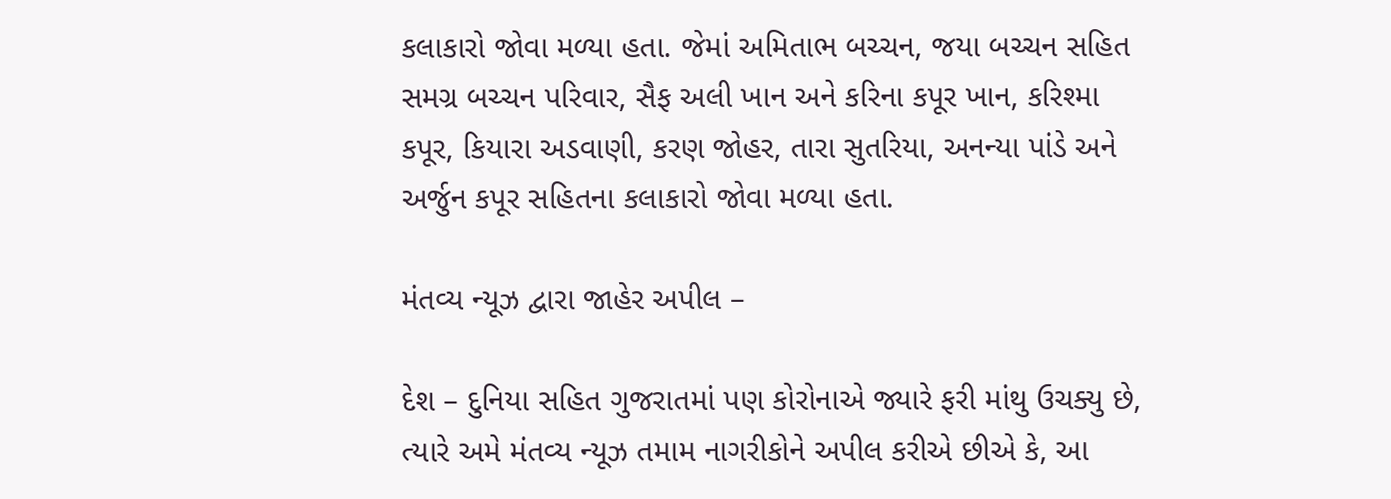કલાકારો જોવા મળ્યા હતા. જેમાં અમિતાભ બચ્ચન, જયા બચ્ચન સહિત સમગ્ર બચ્ચન પરિવાર, સૈફ અલી ખાન અને કરિના કપૂર ખાન, કરિશ્મા કપૂર, કિયારા અડવાણી, કરણ જોહર, તારા સુતરિયા, અનન્યા પાંડે અને અર્જુન કપૂર સહિતના કલાકારો જોવા મળ્યા હતા.

મંતવ્ય ન્યૂઝ દ્વારા જાહેર અપીલ –

દેશ – દુનિયા સહિત ગુજરાતમાં પણ કોરોનાએ જ્યારે ફરી માંથુ ઉચક્યુ છે, ત્યારે અમે મંતવ્ય ન્યૂઝ તમામ નાગરીકોને અપીલ કરીએ છીએ કે, આ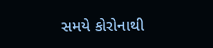સમયે કોરોનાથી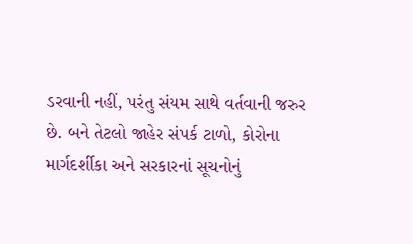ડરવાની નહીં, પરંતુ સંયમ સાથે વર્તવાની જરુર છે. બને તેટલો જાહેર સંપર્ક ટાળો, કોરોના માર્ગદર્શીકા અને સરકારનાં સૂચનોનું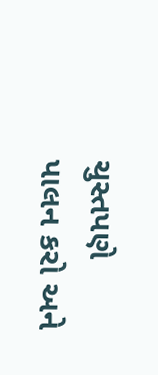ચુસ્તપણે પાલન કરો અને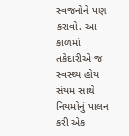સ્વજનોને પણ કરાવો. આ કાળમાં તકેદારીએ જ સ્વસ્થ્ય હોય સંયમ સાથે નિયમોનું પાલન કરી એક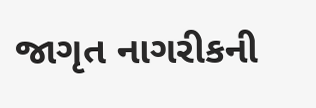જાગૃત નાગરીકની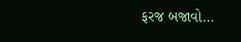ફરજ બજાવો…